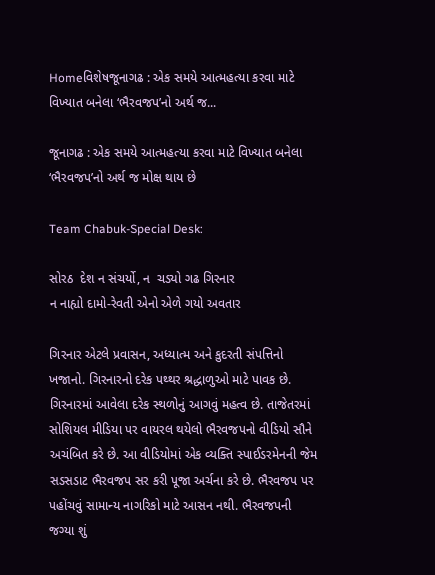Homeવિશેષજૂનાગઢ : એક સમયે આત્મહત્યા કરવા માટે વિખ્યાત બનેલા ‘ભૈરવજપ’નો અર્થ જ...

જૂનાગઢ : એક સમયે આત્મહત્યા કરવા માટે વિખ્યાત બનેલા ‘ભૈરવજપ’નો અર્થ જ મોક્ષ થાય છે

Team Chabuk-Special Desk:

સોરઠ  દેશ ન સંચર્યો, ન  ચડ્યો ગઢ ગિરનાર
ન નાહ્યો દામો-રેવતી એનો એળે ગયો અવતાર

ગિરનાર એટલે પ્રવાસન, અધ્યાત્મ અને કુદરતી સંપત્તિનો ખજાનો. ગિરનારનો દરેક પથ્થર શ્રદ્ધાળુઓ માટે પાવક છે.  ગિરનારમાં આવેલા દરેક સ્થળોનું આગવું મહત્વ છે. તાજેતરમાં સોશિયલ મીડિયા પર વાયરલ થયેલો ભૈરવજપનો વીડિયો સૌને અચંબિત કરે છે. આ વીડિયોમાં એક વ્યક્તિ સ્પાઈડરમેનની જેમ સડસડાટ ભૈરવજપ સર કરી પૂજા અર્ચના કરે છે. ભૈરવજપ પર પહોંચવું સામાન્ય નાગરિકો માટે આસન નથી. ભૈરવજપની જગ્યા શું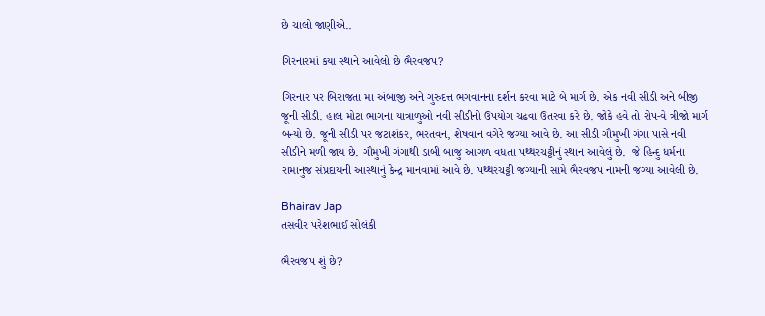છે ચાલો જાણીએ..

ગિરનારમાં કયા સ્થાને આવેલો છે ભૈરવજપ?

ગિરનાર પર બિરાજતા મા અંબાજી અને ગુરુદત્ત ભગવાનના દર્શન કરવા માટે બે માર્ગ છે. એક નવી સીડી અને બીજી જૂની સીડી. હાલ મોટા ભાગના યાત્રાળુઓ નવી સીડીનો ઉપયોગ ચઢવા ઉતરવા કરે છે. જોકે હવે તો રોપ-વે ત્રીજો માર્ગ બન્યો છે. જૂની સીડી પર જટાશંકર, ભરતવન, શેષવાન વગેરે જગ્યા આવે છે. આ સીડી ગૌમુખી ગંગા પાસે નવી સીડીને મળી જાય છે. ગૌમુખી ગંગાથી ડાબી બાજુ આગળ વધતા પથ્થરચટ્ટીનું સ્થાન આવેલું છે.  જે હિન્દુ ધર્મના રામાનુજ સંપ્રદાયની આસ્થાનું કેન્દ્ર માનવામાં આવે છે. પથ્થરચટ્ટી જગ્યાની સામે ભૈરવજપ નામની જગ્યા આવેલી છે.

Bhairav Jap
તસવીર પરેશભાઈ સોલંકી

ભૈરવજપ શું છે?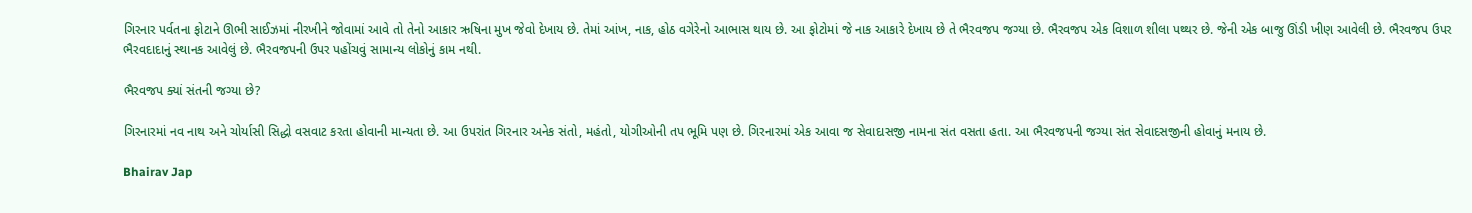ગિરનાર પર્વતના ફોટાને ઊભી સાઈઝમાં નીરખીને જોવામાં આવે તો તેનો આકાર ઋષિના મુખ જેવો દેખાય છે. તેમાં આંખ, નાક, હોઠ વગેરેનો આભાસ થાય છે. આ ફોટોમાં જે નાક આકારે દેખાય છે તે ભૈરવજપ જગ્યા છે. ભૈરવજપ એક વિશાળ શીલા પથ્થર છે. જેની એક બાજુ ઊંડી ખીણ આવેલી છે. ભૈરવજપ ઉપર ભૈરવદાદાનું સ્થાનક આવેલું છે. ભૈરવજપની ઉપર પહોંચવું સામાન્ય લોકોનું કામ નથી.

ભૈરવજપ ક્યાં સંતની જગ્યા છે?

ગિરનારમાં નવ નાથ અને ચોર્યાસી સિદ્ધો વસવાટ કરતા હોવાની માન્યતા છે. આ ઉપરાંત ગિરનાર અનેક સંતો, મહંતો, યોગીઓની તપ ભૂમિ પણ છે. ગિરનારમાં એક આવા જ સેવાદાસજી નામના સંત વસતા હતા. આ ભૈરવજપની જગ્યા સંત સેવાદસજીની હોવાનું મનાય છે.

Bhairav Jap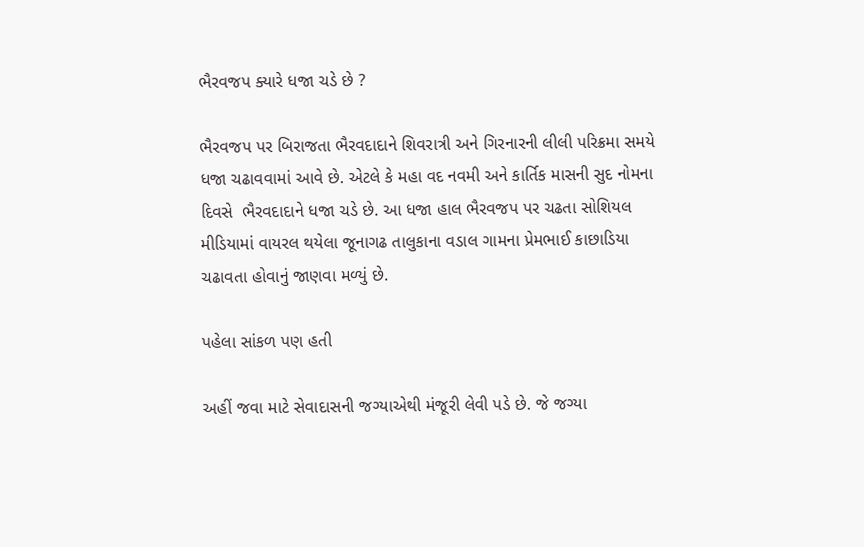ભૈરવજપ ક્યારે ધજા ચડે છે ?

ભૈરવજપ પર બિરાજતા ભૈરવદાદાને શિવરાત્રી અને ગિરનારની લીલી પરિક્રમા સમયે ધજા ચઢાવવામાં આવે છે. એટલે કે મહા વદ નવમી અને કાર્તિક માસની સુદ નોમના દિવસે  ભૈરવદાદાને ધજા ચડે છે. આ ધજા હાલ ભૈરવજપ પર ચઢતા સોશિયલ મીડિયામાં વાયરલ થયેલા જૂનાગઢ તાલુકાના વડાલ ગામના પ્રેમભાઈ કાછાડિયા ચઢાવતા હોવાનું જાણવા મળ્યું છે.

પહેલા સાંકળ પણ હતી

અહીં જવા માટે સેવાદાસની જગ્યાએથી મંજૂરી લેવી પડે છે. જે જગ્યા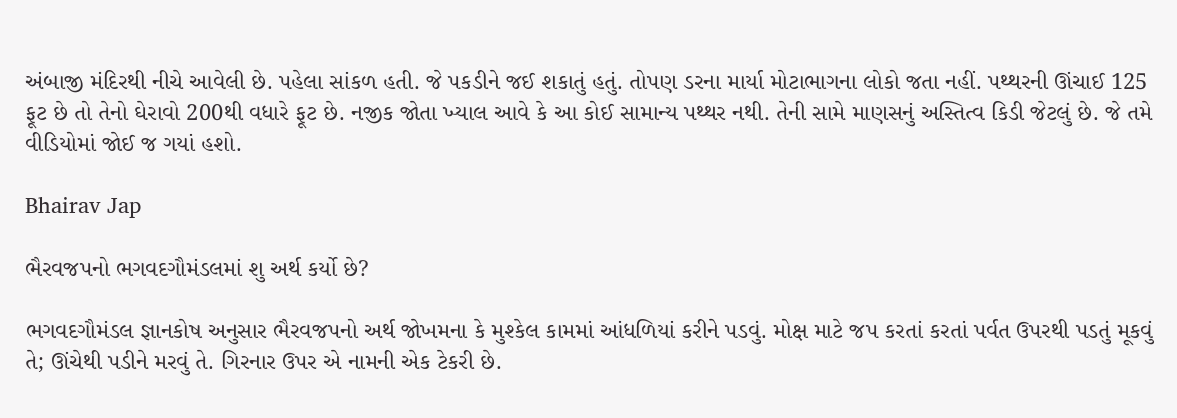અંબાજી મંદિરથી નીચે આવેલી છે. પહેલા સાંકળ હતી. જે પકડીને જઈ શકાતું હતું. તોપણ ડરના માર્યા મોટાભાગના લોકો જતા નહીં. પથ્થરની ઊંચાઈ 125 ફૂટ છે તો તેનો ઘેરાવો 200થી વધારે ફૂટ છે. નજીક જોતા ખ્યાલ આવે કે આ કોઈ સામાન્ય પથ્થર નથી. તેની સામે માણસનું અસ્તિત્વ કિડી જેટલું છે. જે તમે વીડિયોમાં જોઈ જ ગયાં હશો.

Bhairav Jap

ભૈરવજપનો ભગવદગૌમંડલમાં શુ અર્થ કર્યો છે?

ભગવદગૌમંડલ જ્ઞાનકોષ અનુસાર ભૈરવજપનો અર્થ જોખમના કે મુશ્કેલ કામમાં આંધળિયાં કરીને પડવું. મોક્ષ માટે જપ કરતાં કરતાં પર્વત ઉપરથી પડતું મૂકવું તે; ઊંચેથી પડીને મરવું તે. ગિરનાર ઉપર એ નામની એક ટેકરી છે.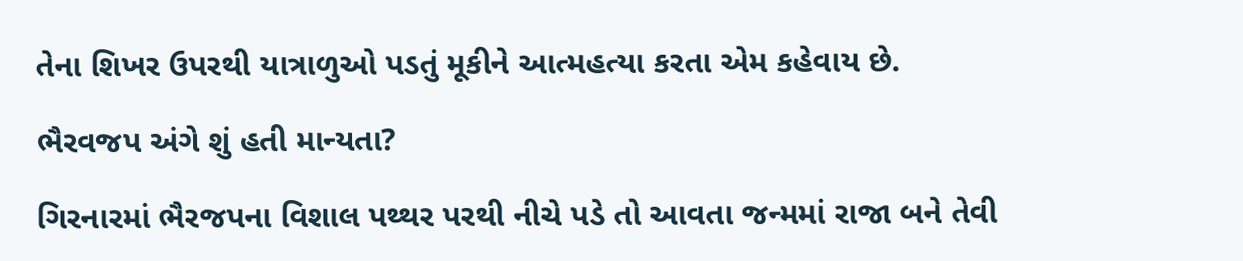તેના શિખર ઉપરથી યાત્રાળુઓ પડતું મૂકીને આત્મહત્યા કરતા એમ કહેવાય છે.

ભૈરવજપ અંગે શું હતી માન્યતા?

ગિરનારમાં ભૈરજપના વિશાલ પથ્થર પરથી નીચે પડે તો આવતા જન્મમાં રાજા બને તેવી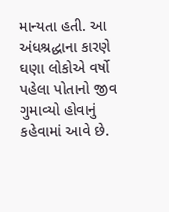માન્યતા હતી. આ અંધશ્રદ્ધાના કારણે ઘણા લોકોએ વર્ષો પહેલા પોતાનો જીવ ગુમાવ્યો હોવાનું કહેવામાં આવે છે.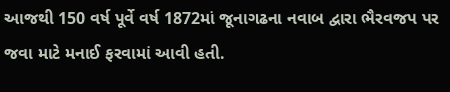આજથી 150 વર્ષ પૂર્વે વર્ષ 1872માં જૂનાગઢના નવાબ દ્વારા ભૈરવજપ પર જવા માટે મનાઈ ફરવામાં આવી હતી.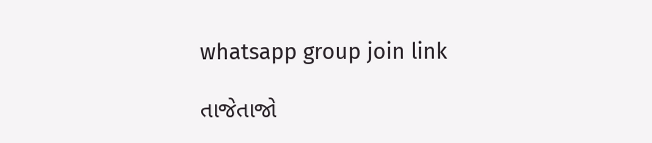whatsapp group join link

તાજેતાજો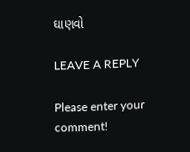ઘાણવો

LEAVE A REPLY

Please enter your comment!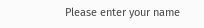Please enter your name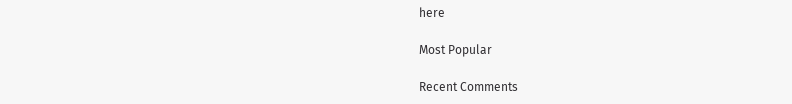here

Most Popular

Recent Comments